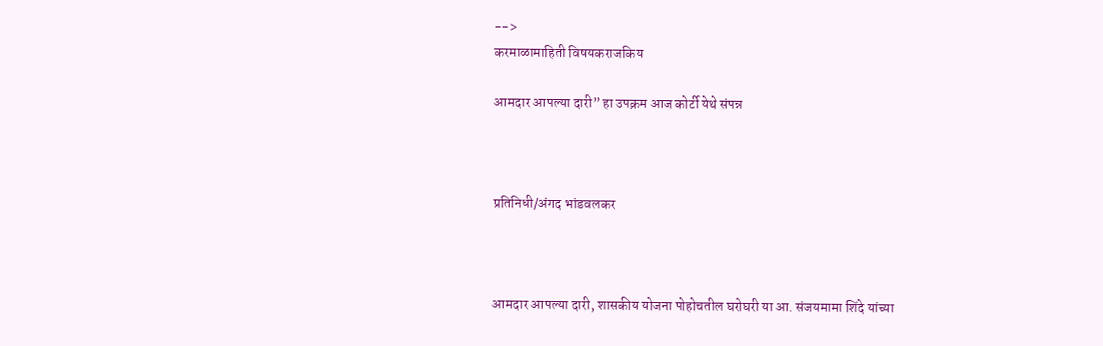-->
करमाळामाहिती विषयकराजकिय

आमदार आपल्या दारी” हा उपक्रम आज कोर्टी येथे संपन्न



प्रतिनिधी/अंगद भांडवलकर



आमदार आपल्या दारी, शासकीय योजना पोहोचतील घरोघरी या आ. संजयमामा शिंदे यांच्या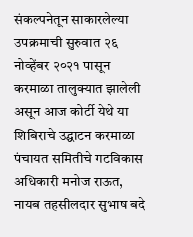संकल्पनेतून साकारलेल्या उपक्रमाची सुरुवात २६ नोव्हेंबर २०२१ पासून करमाळा तालुक्यात झालेली असून आज कोर्टी येथे या शिबिराचे उद्घाटन करमाळा पंचायत समितीचे गटविकास अधिकारी मनोज राऊत, नायब तहसीलदार सुभाष बदे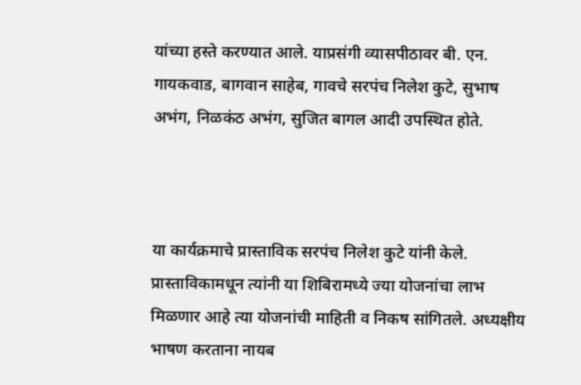यांच्या हस्ते करण्यात आले. याप्रसंगी व्यासपीठावर बी. एन. गायकवाड, बागवान साहेब, गावचे सरपंच निलेश कुटे, सुभाष अभंग, निळकंठ अभंग, सुजित बागल आदी उपस्थित होते.



या कार्यक्रमाचे प्रास्ताविक सरपंच निलेश कुटे यांनी केले. प्रास्ताविकामधून त्यांनी या शिबिरामध्ये ज्या योजनांचा लाभ मिळणार आहे त्या योजनांची माहिती व निकष सांगितले. अध्यक्षीय भाषण करताना नायब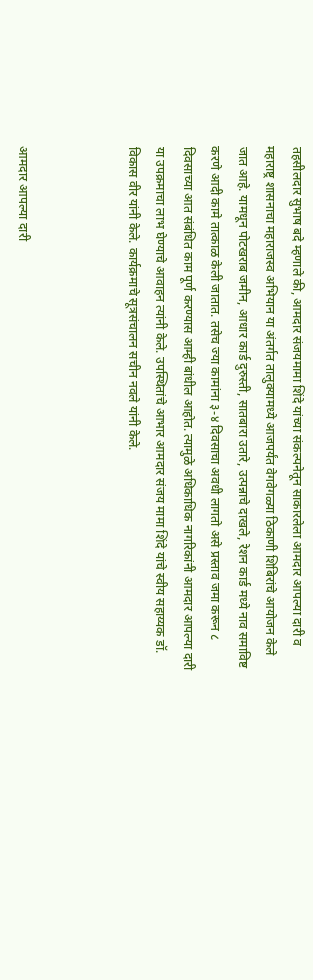तहसीलदार सुभाष बदे म्हणाले की, आमदार संजयमामा शिंदे यांच्या संकल्पनेतून साकारलेला आमदार आपल्या दारी व महाराष्ट्र शासनाचा महाराजस्व अभियान या अंतर्गत तालुक्यामध्ये आजपर्यंत वेगवेगळ्या ठिकाणी शिबिरांचे आयोजन केले जात आहे. यामधून पोटखराब जमीन, आधार कार्ड दुरुस्ती, सातबारा उतारे, उत्पन्नाचे दाखले, रेशन कार्ड मध्ये नाव समाविष्ट करणे आदी कामे तात्काळ केली जातात. तसेच ज्या कामांना ३-४ दिवसाचा अवधी लागतो असे प्रस्ताव जमा करून ८ दिवसाच्या आत संबंधित काम पूर्ण करण्यास आम्ही बांधील आहोत. त्यामुळे अधिकाधिक नागरिकांनी आमदार आपल्या दारी या उपक्रमाचा लाभ घेण्याचे आवाहन त्यांनी केले. उपस्थितांचे आभार आमदार संजय मामा शिंदे यांचे स्वीय सहाय्यक डॉ. विकास वीर यांनी केले. कार्यक्रमाचे सूत्रसंचालन सचीन नवले यांनी केले.



आमदार आपल्या दारी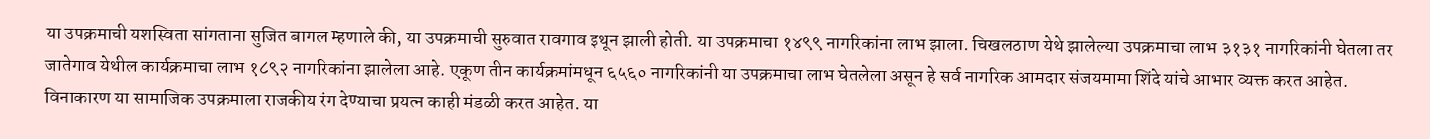या उपक्रमाची यशस्विता सांगताना सुजित बागल म्हणाले की, या उपक्रमाची सुरुवात रावगाव इथून झाली होती. या उपक्रमाचा १४९९ नागरिकांना लाभ झाला. चिखलठाण येथे झालेल्या उपक्रमाचा लाभ ३१३१ नागरिकांनी घेतला तर जातेगाव येथील कार्यक्रमाचा लाभ १८९२ नागरिकांना झालेला आहे. एकूण तीन कार्यक्रमांमधून ६५६० नागरिकांनी या उपक्रमाचा लाभ घेतलेला असून हे सर्व नागरिक आमदार संजयमामा शिंदे यांचे आभार व्यक्त करत आहेत. विनाकारण या सामाजिक उपक्रमाला राजकीय रंग देण्याचा प्रयत्न काही मंडळी करत आहेत. या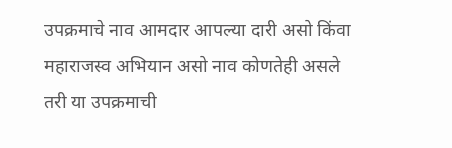उपक्रमाचे नाव आमदार आपल्या दारी असो किंवा महाराजस्व अभियान असो नाव कोणतेही असले तरी या उपक्रमाची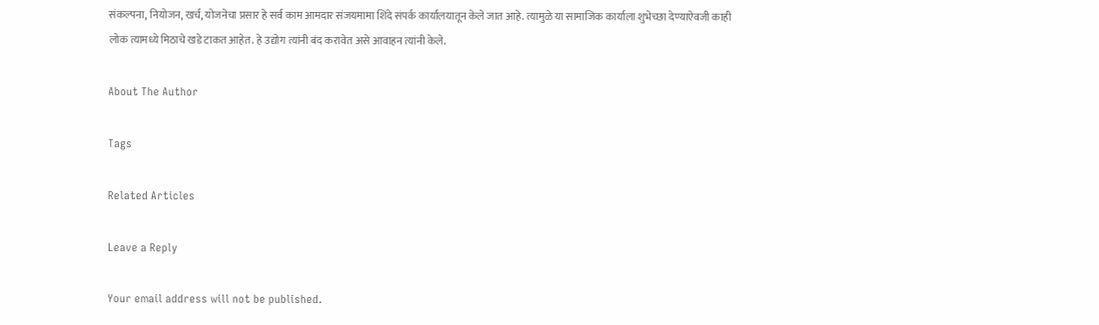संकल्पना, नियोजन, खर्च, योजनेचा प्रसार हे सर्व काम आमदार संजयमामा शिंदे संपर्क कार्यालयातून केले जात आहे. त्यामुळे या सामाजिक कार्याला शुभेच्छा देण्याऐवजी काही लोक त्यामध्ये मिठाचे खडे टाकत आहेत. हे उद्योग त्यांनी बंद करावेत असे आवाहन त्यांनी केले.

About The Author

Tags

Related Articles

Leave a Reply

Your email address will not be published.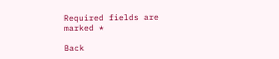Required fields are marked *

Back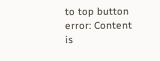to top button
error: Content is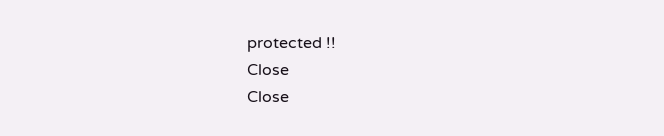protected !!
Close
Close